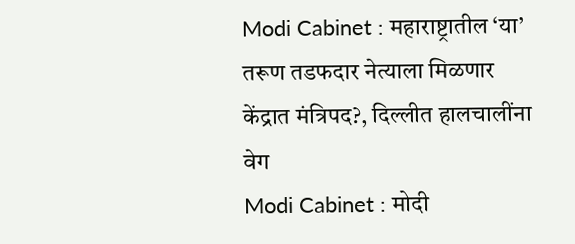Modi Cabinet : महाराष्ट्रातील ‘या’ तरूण तडफदार नेत्याला मिळणार केंद्रात मंत्रिपद?, दिल्लीत हालचालींना वेग
Modi Cabinet : मोदी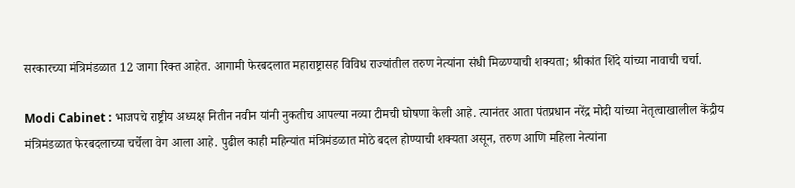सरकारच्या मंत्रिमंडळात 12 जागा रिक्त आहेत. आगामी फेरबदलात महाराष्ट्रासह विविध राज्यांतील तरुण नेत्यांना संधी मिळण्याची शक्यता; श्रीकांत शिंदे यांच्या नावाची चर्चा.

Modi Cabinet : भाजपचे राष्ट्रीय अध्यक्ष नितीन नवीन यांनी नुकतीच आपल्या नव्या टीमची घोषणा केली आहे. त्यानंतर आता पंतप्रधान नरेंद्र मोदी यांच्या नेतृत्वाखालील केंद्रीय मंत्रिमंडळात फेरबदलाच्या चर्चेला वेग आला आहे. पुढील काही महिन्यांत मंत्रिमंडळात मोठे बदल होण्याची शक्यता असून, तरुण आणि महिला नेत्यांना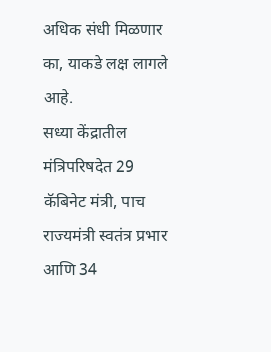अधिक संधी मिळणार का, याकडे लक्ष लागले आहे.
सध्या केंद्रातील मंत्रिपरिषदेत 29 कॅबिनेट मंत्री, पाच राज्यमंत्री स्वतंत्र प्रभार आणि 34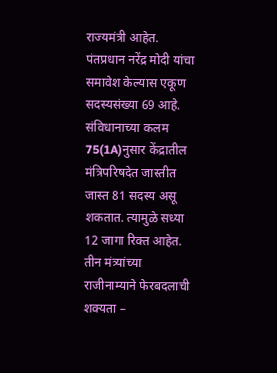राज्यमंत्री आहेत. पंतप्रधान नरेंद्र मोदी यांचा समावेश केल्यास एकूण सदस्यसंख्या 69 आहे. संविधानाच्या कलम 75(1A)नुसार केंद्रातील मंत्रिपरिषदेत जास्तीत जास्त 81 सदस्य असू शकतात. त्यामुळे सध्या 12 जागा रिक्त आहेत.
तीन मंत्र्यांच्या राजीनाम्याने फेरबदलाची शक्यता –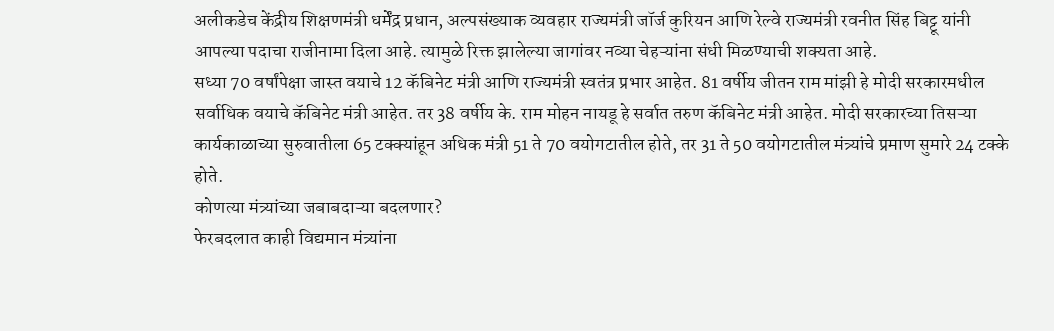अलीकडेच केंद्रीय शिक्षणमंत्री धर्मेंद्र प्रधान, अल्पसंख्याक व्यवहार राज्यमंत्री जॉर्ज कुरियन आणि रेल्वे राज्यमंत्री रवनीत सिंह बिट्टू यांनी आपल्या पदाचा राजीनामा दिला आहे. त्यामुळे रिक्त झालेल्या जागांवर नव्या चेहऱ्यांना संधी मिळण्याची शक्यता आहे.
सध्या 70 वर्षांपेक्षा जास्त वयाचे 12 कॅबिनेट मंत्री आणि राज्यमंत्री स्वतंत्र प्रभार आहेत. 81 वर्षीय जीतन राम मांझी हे मोदी सरकारमधील सर्वाधिक वयाचे कॅबिनेट मंत्री आहेत. तर 38 वर्षीय के. राम मोहन नायडू हे सर्वात तरुण कॅबिनेट मंत्री आहेत. मोदी सरकारच्या तिसऱ्या कार्यकाळाच्या सुरुवातीला 65 टक्क्यांहून अधिक मंत्री 51 ते 70 वयोगटातील होते, तर 31 ते 50 वयोगटातील मंत्र्यांचे प्रमाण सुमारे 24 टक्के होते.
कोणत्या मंत्र्यांच्या जबाबदाऱ्या बदलणार?
फेरबदलात काही विद्यमान मंत्र्यांना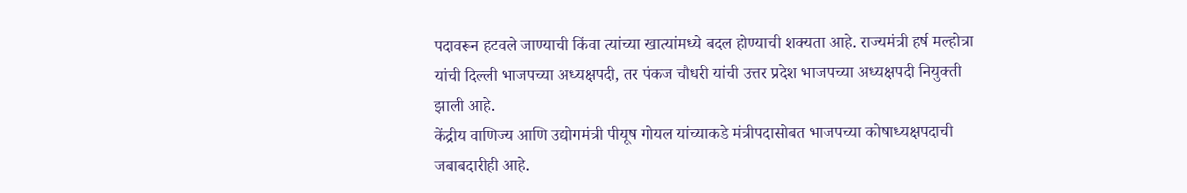पदावरून हटवले जाण्याची किंवा त्यांच्या खात्यांमध्ये बदल होण्याची शक्यता आहे. राज्यमंत्री हर्ष मल्होत्रा यांची दिल्ली भाजपच्या अध्यक्षपदी, तर पंकज चौधरी यांची उत्तर प्रदेश भाजपच्या अध्यक्षपदी नियुक्ती झाली आहे.
केंद्रीय वाणिज्य आणि उद्योगमंत्री पीयूष गोयल यांच्याकडे मंत्रीपदासोबत भाजपच्या कोषाध्यक्षपदाची जबाबदारीही आहे.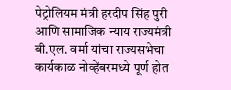पेट्रोलियम मंत्री हरदीप सिंह पुरी आणि सामाजिक न्याय राज्यमंत्री बी.एल. वर्मा यांचा राज्यसभेचा कार्यकाळ नोव्हेंबरमध्ये पूर्ण होत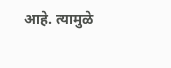आहे. त्यामुळे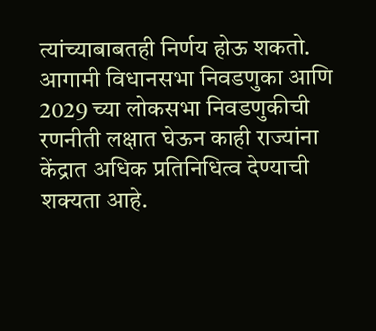त्यांच्याबाबतही निर्णय होऊ शकतो.
आगामी विधानसभा निवडणुका आणि 2029 च्या लोकसभा निवडणुकीची रणनीती लक्षात घेऊन काही राज्यांना केंद्रात अधिक प्रतिनिधित्व देण्याची शक्यता आहे.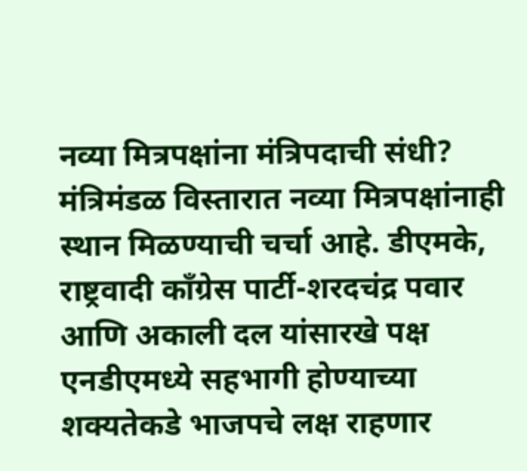नव्या मित्रपक्षांना मंत्रिपदाची संधी?
मंत्रिमंडळ विस्तारात नव्या मित्रपक्षांनाही स्थान मिळण्याची चर्चा आहे. डीएमके, राष्ट्रवादी काँग्रेस पार्टी-शरदचंद्र पवार आणि अकाली दल यांसारखे पक्ष एनडीएमध्ये सहभागी होण्याच्या शक्यतेकडे भाजपचे लक्ष राहणार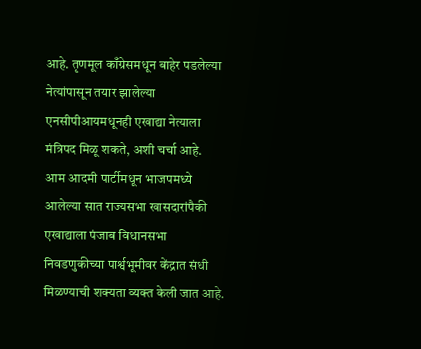आहे. तृणमूल काँग्रेसमधून बाहेर पडलेल्या नेत्यांपासून तयार झालेल्या एनसीपीआयमधूनही एखाद्या नेत्याला मंत्रिपद मिळू शकते, अशी चर्चा आहे.
आम आदमी पार्टीमधून भाजपमध्ये आलेल्या सात राज्यसभा खासदारांपैकी एखाद्याला पंजाब विधानसभा निवडणुकीच्या पार्श्वभूमीवर केंद्रात संधी मिळण्याची शक्यता व्यक्त केली जात आहे.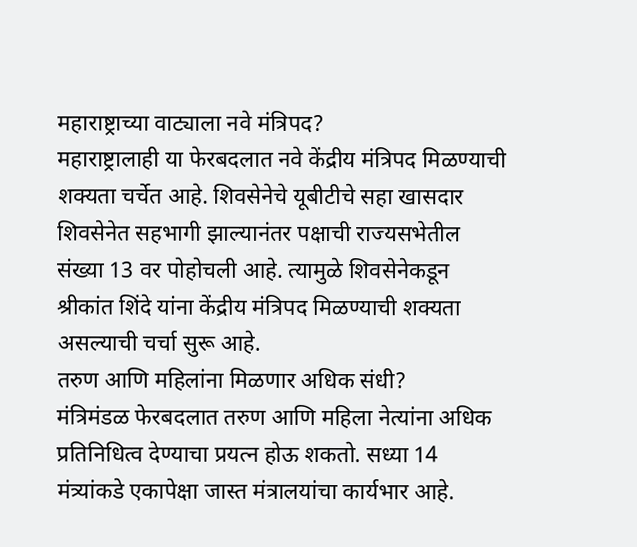महाराष्ट्राच्या वाट्याला नवे मंत्रिपद?
महाराष्ट्रालाही या फेरबदलात नवे केंद्रीय मंत्रिपद मिळण्याची शक्यता चर्चेत आहे. शिवसेनेचे यूबीटीचे सहा खासदार शिवसेनेत सहभागी झाल्यानंतर पक्षाची राज्यसभेतील संख्या 13 वर पोहोचली आहे. त्यामुळे शिवसेनेकडून श्रीकांत शिंदे यांना केंद्रीय मंत्रिपद मिळण्याची शक्यता असल्याची चर्चा सुरू आहे.
तरुण आणि महिलांना मिळणार अधिक संधी?
मंत्रिमंडळ फेरबदलात तरुण आणि महिला नेत्यांना अधिक प्रतिनिधित्व देण्याचा प्रयत्न होऊ शकतो. सध्या 14 मंत्र्यांकडे एकापेक्षा जास्त मंत्रालयांचा कार्यभार आहे.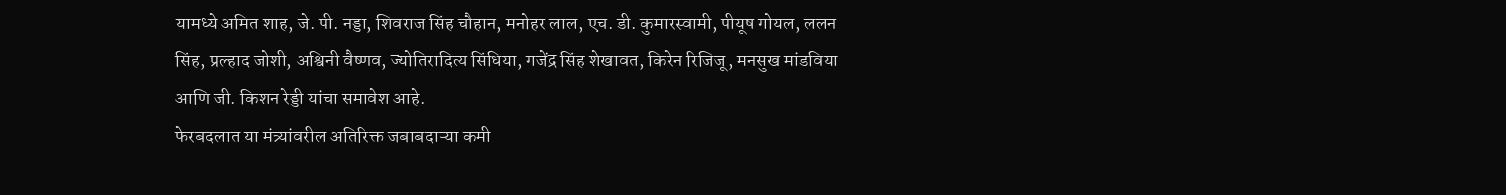यामध्ये अमित शाह, जे. पी. नड्डा, शिवराज सिंह चौहान, मनोहर लाल, एच. डी. कुमारस्वामी, पीयूष गोयल, ललन सिंह, प्रल्हाद जोशी, अश्विनी वैष्णव, ज्योतिरादित्य सिंधिया, गजेंद्र सिंह शेखावत, किरेन रिजिजू, मनसुख मांडविया आणि जी. किशन रेड्डी यांचा समावेश आहे.
फेरबदलात या मंत्र्यांवरील अतिरिक्त जबाबदाऱ्या कमी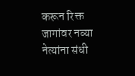करून रिक्त जागांवर नव्या नेत्यांना संधी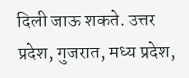दिली जाऊ शकते. उत्तर प्रदेश, गुजरात, मध्य प्रदेश,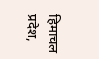हिमाचल प्रदेश,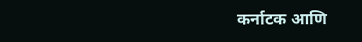कर्नाटक आणि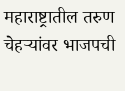महाराष्ट्रातील तरुण चेहऱ्यांवर भाजपची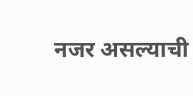नजर असल्याची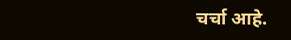चर्चा आहे.